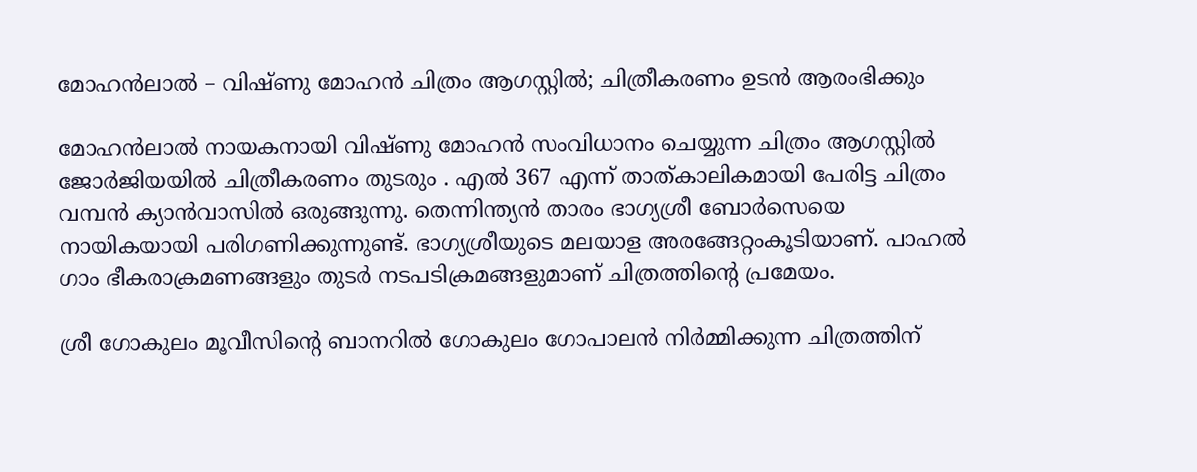മോഹൻലാൽ – വിഷ്ണു മോഹൻ ചിത്രം ആഗസ്റ്റിൽ; ചിത്രീകരണം ഉടൻ ആരംഭിക്കും

മോഹൻലാൽ നായകനായി വിഷ്ണു മോഹൻ സംവിധാനം ചെയ്യുന്ന ചിത്രം ആഗസ്റ്റിൽ ജോർജിയയിൽ ചിത്രീകരണം തുടരും . എൽ 367 എന്ന് താത്കാലികമായി പേരിട്ട ചിത്രം വമ്പൻ ക്യാൻവാസിൽ ഒരുങ്ങുന്നു. തെന്നിന്ത്യൻ താരം ഭാഗ്യശ്രീ ബോർസെയെ നായികയായി പരിഗണിക്കുന്നുണ്ട്. ഭാഗ്യശ്രീയുടെ മലയാള അരങ്ങേറ്റംകൂടിയാണ്. പാഹൽ ഗാം ഭീകരാക്രമണങ്ങളും തുടർ നടപടിക്രമങ്ങളുമാണ് ചിത്രത്തിന്റെ പ്രമേയം.

ശ്രീ ഗോകുലം മൂവീസിന്റെ ബാനറിൽ ഗോകുലം ഗോപാലൻ നിർമ്മിക്കുന്ന ചിത്രത്തിന്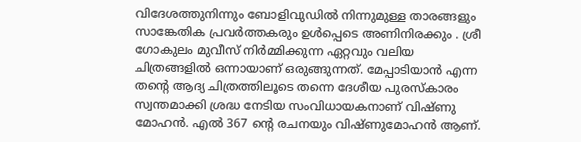വിദേശത്തുനിന്നും ബോളിവുഡിൽ നിന്നുമുള്ള താരങ്ങളും സാങ്കേതിക പ്രവർത്തകരും ഉൾപ്പെടെ അണിനിരക്കും . ശ്രീ ഗോകുലം മുവീസ് നിർമ്മിക്കുന്ന ഏറ്റവും വലിയ ചിത്രങ്ങളിൽ ഒന്നായാണ് ഒരുങ്ങുന്നത്. മേപ്പാടിയാൻ എന്ന തന്റെ ആദ്യ ചിത്രത്തിലൂടെ തന്നെ ദേശീയ പുരസ്കാരം സ്വന്തമാക്കി ശ്രദ്ധ നേടിയ സംവിധായകനാണ് വിഷ്ണു മോഹൻ. എൽ 367 ന്റെ രചനയും വിഷ്ണുമോഹൻ ആണ്.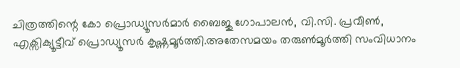ചിത്രത്തിന്റെ കോ പ്രൊഡ്യൂസർമാർ ബൈജു ഗോപാലൻ, വി.സി. പ്രവീൺ, എക്സിക്യൂട്ടീവ് പ്രൊഡ്യൂസർ കൃഷ്ണമൂർത്തി.അതേസമയം തരുൺമൂർത്തി സംവിധാനം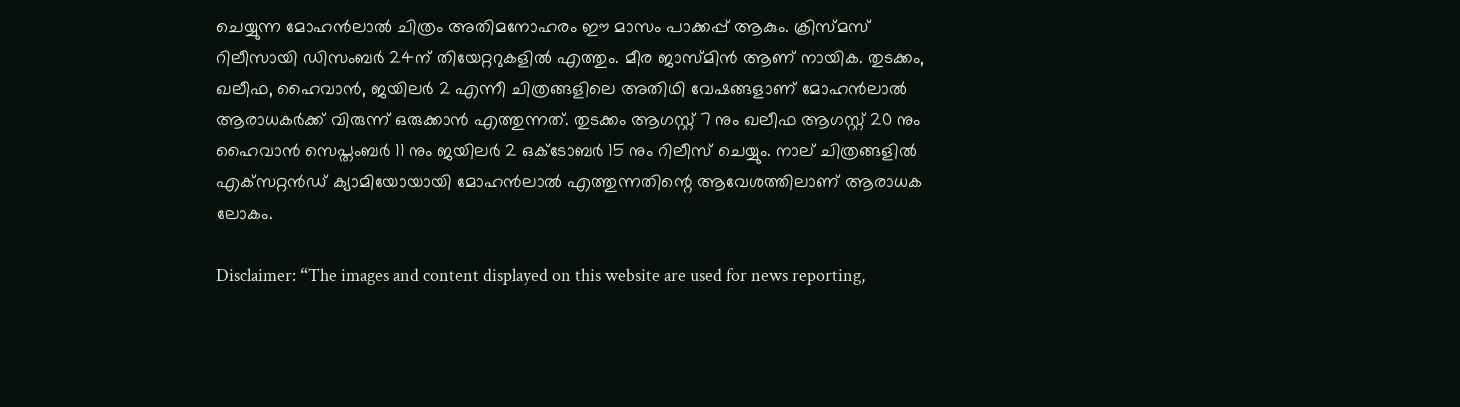ചെയ്യുന്ന മോഹൻലാൽ ചിത്രം അതിമനോഹരം ഈ മാസം പാക്കപ്പ് ആകും. ക്രിസ്മസ് റിലീസായി ഡിസംബർ 24ന് തിയേറ്ററുകളിൽ എത്തും. മീര ജാസ്മിൻ ആണ് നായിക. തുടക്കം, ഖലീഫ, ഹൈവാൻ, ജയിലർ 2 എന്നീ ചിത്രങ്ങളിലെ അതിഥി വേഷങ്ങളാണ് മോഹൻലാൽ ആരാധകർക്ക് വിരുന്ന് ഒരുക്കാൻ എത്തുന്നത്. തുടക്കം ആഗസ്റ്റ് 7 നും ഖലീഫ ആഗസ്റ്റ് 20 നും ഹൈവാൻ സെപ്തംബർ 11 നും ജയിലർ 2 ഒക്ടോബർ 15 നും റിലീസ് ചെയ്യും. നാല് ചിത്രങ്ങളിൽ എക്‌സറ്റൻഡ് ക്യാമിയോയായി മോഹൻലാൽ എത്തുന്നതിന്റെ ആവേശത്തിലാണ് ആരാധക ലോകം.

Disclaimer: “The images and content displayed on this website are used for news reporting,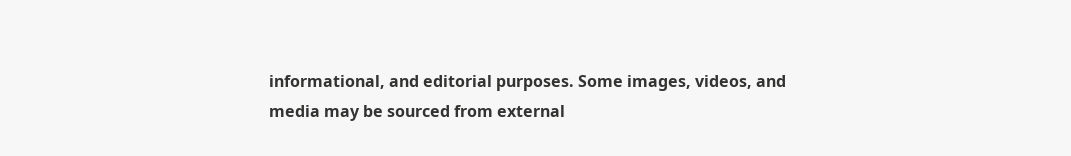informational, and editorial purposes. Some images, videos, and media may be sourced from external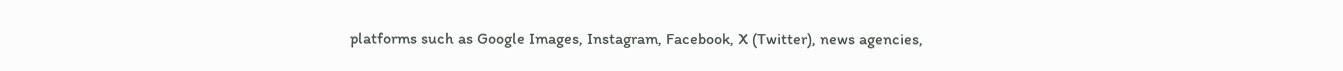platforms such as Google Images, Instagram, Facebook, X (Twitter), news agencies,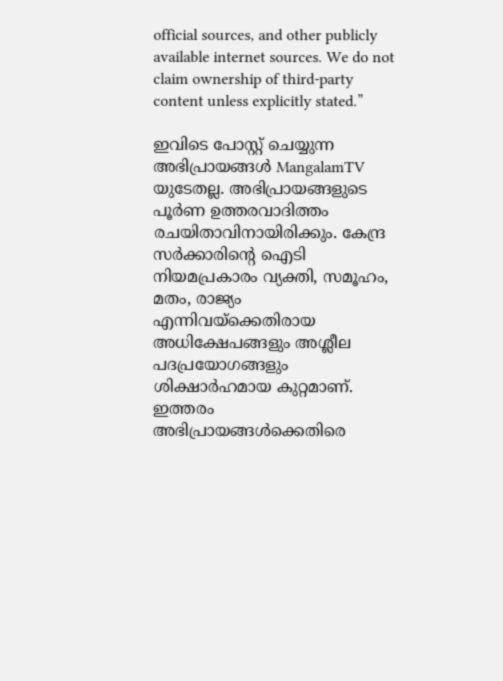official sources, and other publicly available internet sources. We do not claim ownership of third-party content unless explicitly stated.”

ഇവിടെ പോസ്റ്റ് ചെയ്യുന്ന അഭിപ്രായങ്ങൾ MangalamTV യുടേതല്ല. അഭിപ്രായങ്ങളുടെ പൂർണ ഉത്തരവാദിത്തം രചയിതാവിനായിരിക്കും. കേന്ദ്ര സർക്കാരിന്റെ ഐടി നിയമപ്രകാരം വ്യക്തി, സമൂഹം, മതം, രാജ്യം എന്നിവയ്ക്കെതിരായ അധിക്ഷേപങ്ങളും അശ്ലീല പദപ്രയോഗങ്ങളും ശിക്ഷാർഹമായ കുറ്റമാണ്. ഇത്തരം അഭിപ്രായങ്ങൾക്കെതിരെ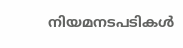നിയമനടപടികൾ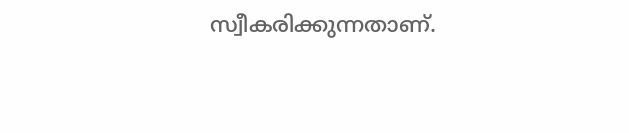സ്വീകരിക്കുന്നതാണ്.